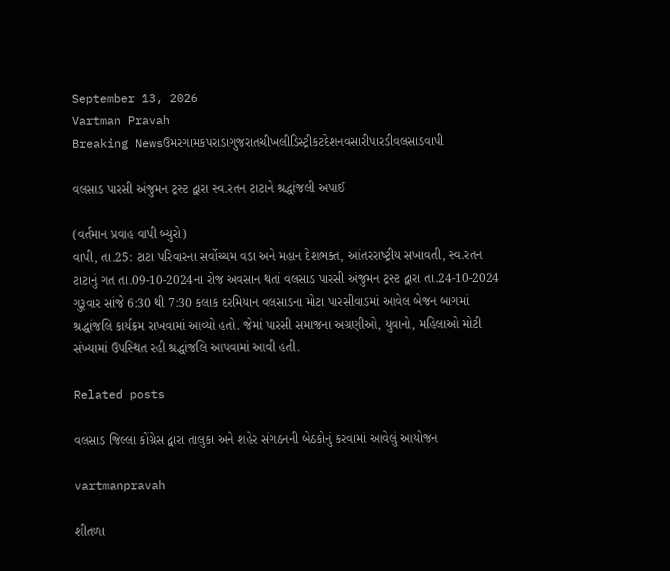September 13, 2026
Vartman Pravah
Breaking Newsઉમરગામકપરાડાગુજરાતચીખલીડિસ્ટ્રીકટદેશનવસારીપારડીવલસાડવાપી

વલસાડ પારસી અંજુમન ટ્રસ્‍ટ દ્વારા સ્‍વ.રતન ટાટાને શ્રદ્ધાંજલી અપાઈ

(વર્તમાન પ્રવાહ વાપી બ્‍યુરો)
વાપી, તા.25: ટાટા પરિવારના સર્વોચ્‍ચમ વડા અને મહાન દેશભક્‍ત, આંતરરાષ્‍ટ્રીય સખાવતી, સ્‍વ.રતન ટાટાનું ગત તા.09-10-2024ના રોજ અવસાન થતાં વલસાડ પારસી અંજુમન ટ્રસ્‍ટ દ્વારા તા.24-10-2024 ગુરૂવાર સાંજે 6:30 થી 7:30 કલાક દરમિયાન વલસાડના મોટા પારસીવાડમાં આવેલ બેજન બાગમાં શ્રદ્ધાંજલિ કાર્યક્રમ રાખવામાં આવ્‍યો હતો. જેમાં પારસી સમાજના અગ્રણીઓ, યુવાનો, મહિલાઓ મોટી સંખ્‍યામાં ઉપસ્‍થિત રહી શ્રદ્ધાંજલિ આપવામાં આવી હતી.

Related posts

વલસાડ જિલ્લા કોંગ્રેસ દ્વારા તાલુકા અને શહેર સંગઠનની બેઠકોનું કરવામાં આવેલું આયોજન

vartmanpravah

શીતળા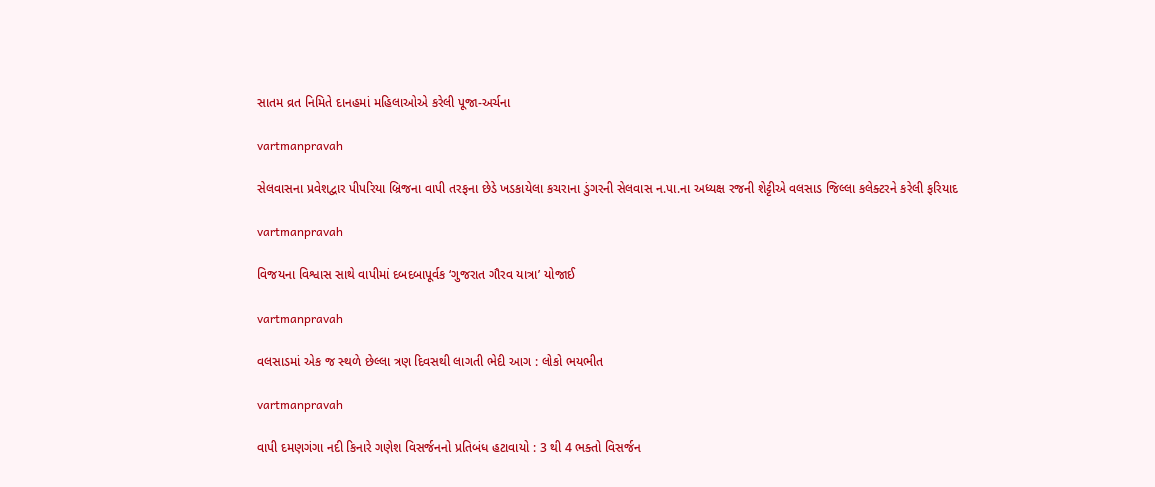સાતમ વ્રત નિમિતે દાનહમાં મહિલાઓએ કરેલી પૂજા-અર્ચના

vartmanpravah

સેલવાસના પ્રવેશદ્વાર પીપરિયા બ્રિજના વાપી તરફના છેડે ખડકાયેલા કચરાના ડુંગરની સેલવાસ ન.પા.ના અધ્‍યક્ષ રજની શેટ્ટીએ વલસાડ જિલ્લા કલેક્‍ટરને કરેલી ફરિયાદ

vartmanpravah

વિજયના વિશ્વાસ સાથે વાપીમાં દબદબાપૂર્વક ‘ગુજરાત ગૌરવ યાત્રા’ યોજાઈ

vartmanpravah

વલસાડમાં એક જ સ્‍થળે છેલ્લા ત્રણ દિવસથી લાગતી ભેદી આગ : લોકો ભયભીત

vartmanpravah

વાપી દમણગંગા નદી કિનારે ગણેશ વિસર્જનનો પ્રતિબંધ હટાવાયો : 3 થી 4 ભક્‍તો વિસર્જન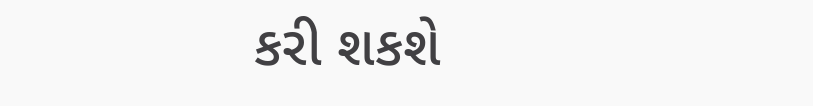કરી શકશે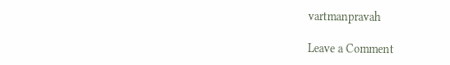vartmanpravah

Leave a Comment